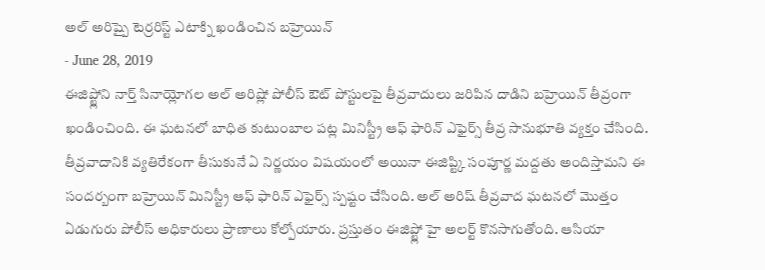అల్ అరిష్పై టెర్రరిస్ట్ ఎటాక్ని ఖండించిన బహ్రెయిన్
- June 28, 2019
ఈజిప్ట్లోని నార్త్ సినాయ్లోగల అల్ అరిష్లో పోలీస్ ఔట్ పోస్టులపై తీవ్రవాదులు జరిపిన దాడిని బహ్రెయిన్ తీవ్రంగా ఖండించింది. ఈ ఘటనలో బాధిత కుటుంబాల పట్ల మినిస్ట్రీ ఆఫ్ ఫారిన్ ఎఫైర్స్ తీవ్ర సానుభూతి వ్యక్తం చేసింది. తీవ్రవాదానికి వ్యతిరేకంగా తీసుకునే ఏ నిర్ణయం విషయంలో అయినా ఈజిప్ట్కి సంపూర్ణ మద్దతు అందిస్తామని ఈ సందర్బంగా బహ్రెయిన్ మినిస్ట్రీ ఆఫ్ ఫారిన్ ఎఫైర్స్ స్పష్టం చేసింది. అల్ అరిష్ తీవ్రవాద ఘటనలో మొత్తం ఏడుగురు పోలీస్ అధికారులు ప్రాణాలు కోల్పోయారు. ప్రస్తుతం ఈజిప్ట్లో హై అలర్ట్ కొనసాగుతోంది. ఆసియా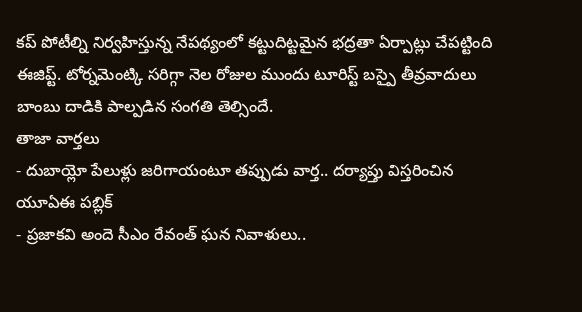కప్ పోటీల్ని నిర్వహిస్తున్న నేపథ్యంలో కట్టుదిట్టమైన భద్రతా ఏర్పాట్లు చేపట్టింది ఈజిప్ట్. టోర్నమెంట్కి సరిగ్గా నెల రోజుల ముందు టూరిస్ట్ బస్పై తీవ్రవాదులు బాంబు దాడికి పాల్పడిన సంగతి తెల్సిందే.
తాజా వార్తలు
- దుబాయ్లో పేలుళ్లు జరిగాయంటూ తప్పుడు వార్త.. దర్యాప్తు విస్తరించిన యూఏఈ పబ్లిక్
- ప్రజాకవి అందె సీఎం రేవంత్ ఘన నివాళులు..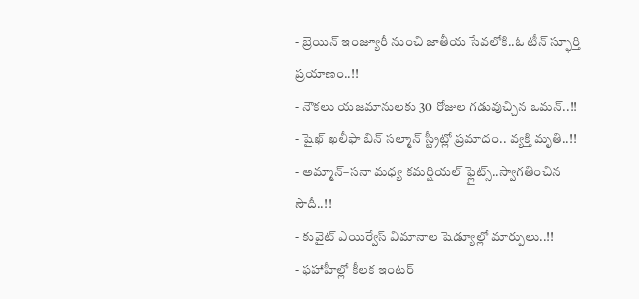- బ్రెయిన్ ఇంజ్యూరీ నుంచి జాతీయ సేవలోకి..ఓ టీన్ స్ఫూర్తి ప్రయాణం..!!
- నౌకలు యజమానులకు 30 రోజుల గడువుచ్చిన ఒమన్..!!
- షైఖ్ ఖలీఫా బిన్ సల్మాన్ స్ట్రీట్లో ప్రమాదం.. వ్యక్తి మృతి..!!
- అమ్మాన్–సనా మధ్య కమర్షియల్ ఫ్లైట్స్..స్వాగతించిన సౌదీ..!!
- కువైట్ ఎయిర్వేస్ విమానాల షెడ్యూల్లో మార్పులు..!!
- ఫహాహీల్లో కీలక ఇంటర్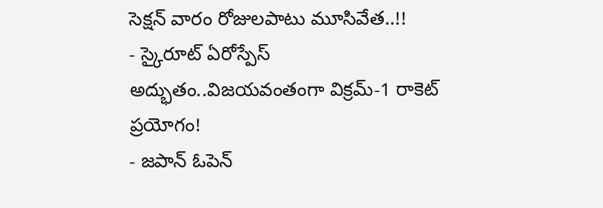సెక్షన్ వారం రోజులపాటు మూసివేత..!!
- స్కైరూట్ ఏరోస్పేస్ అద్భుతం..విజయవంతంగా విక్రమ్-1 రాకెట్ ప్రయోగం!
- జపాన్ ఓపెన్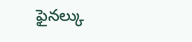ఫైనల్కు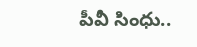పీవీ సింధు..